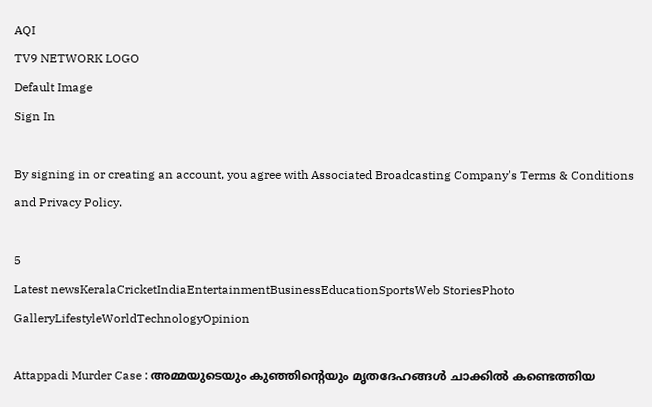AQI
TV9 NETWORK LOGO
Default Image
Sign In

By signing in or creating an account, you agree with Associated Broadcasting Company's Terms & Conditions and Privacy Policy.

5
Latest newsKeralaCricketIndiaEntertainmentBusinessEducationSportsWeb StoriesPhoto GalleryLifestyleWorldTechnologyOpinion

Attappadi Murder Case : അമ്മയുടെയും കുഞ്ഞിന്റെയും മൃതദേഹങ്ങൾ ചാക്കിൽ കണ്ടെത്തിയ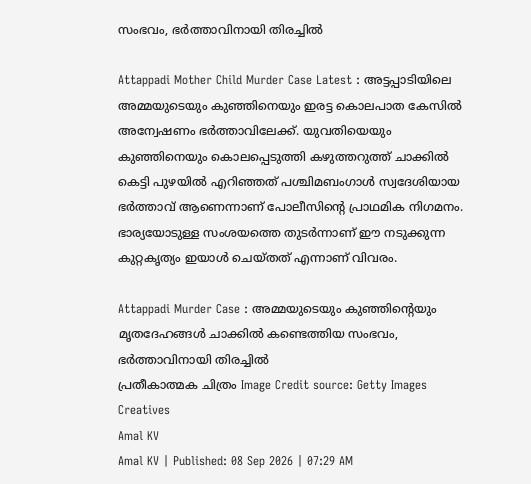സംഭവം, ഭർത്താവിനായി തിരച്ചിൽ

Attappadi Mother Child Murder Case Latest : അട്ടപ്പാടിയിലെ അമ്മയുടെയും കുഞ്ഞിനെയും ഇരട്ട കൊലപാത കേസിൽ അന്വേഷണം ഭർത്താവിലേക്ക്. യുവതിയെയും കുഞ്ഞിനെയും കൊലപ്പെടുത്തി കഴുത്തറുത്ത് ചാക്കിൽ കെട്ടി പുഴയിൽ എറിഞ്ഞത് പശ്ചിമബംഗാൾ സ്വദേശിയായ ഭർത്താവ് ആണെന്നാണ് പോലീസിന്റെ പ്രാഥമിക നിഗമനം. ഭാര്യയോടുള്ള സംശയത്തെ തുടർന്നാണ് ഈ നടുക്കുന്ന കുറ്റകൃത്യം ഇയാൾ ചെയ്തത് എന്നാണ് വിവരം.

Attappadi Murder Case : അമ്മയുടെയും കുഞ്ഞിന്റെയും മൃതദേഹങ്ങൾ ചാക്കിൽ കണ്ടെത്തിയ സംഭവം, ഭർത്താവിനായി തിരച്ചിൽ
പ്രതീകാത്മക ചിത്രം Image Credit source: Getty Images Creatives
Amal KV
Amal KV | Published: 08 Sep 2026 | 07:29 AM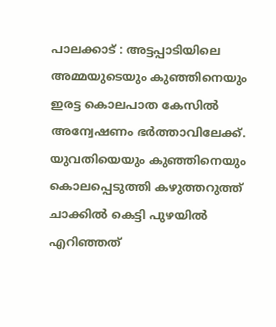പാലക്കാട് : അട്ടപ്പാടിയിലെ അമ്മയുടെയും കുഞ്ഞിനെയും ഇരട്ട കൊലപാത കേസിൽ അന്വേഷണം ഭർത്താവിലേക്ക്. യുവതിയെയും കുഞ്ഞിനെയും കൊലപ്പെടുത്തി കഴുത്തറുത്ത് ചാക്കിൽ കെട്ടി പുഴയിൽ എറിഞ്ഞത്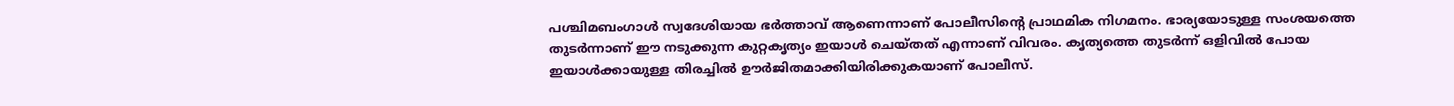പശ്ചിമബംഗാൾ സ്വദേശിയായ ഭർത്താവ് ആണെന്നാണ് പോലീസിന്റെ പ്രാഥമിക നിഗമനം. ഭാര്യയോടുള്ള സംശയത്തെ തുടർന്നാണ് ഈ നടുക്കുന്ന കുറ്റകൃത്യം ഇയാൾ ചെയ്തത് എന്നാണ് വിവരം. കൃത്യത്തെ തുടർന്ന് ഒളിവിൽ പോയ ഇയാൾക്കായുള്ള തിരച്ചിൽ ഊർജിതമാക്കിയിരിക്കുകയാണ് പോലീസ്.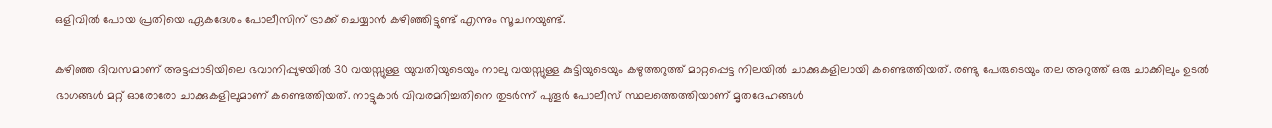ഒളിവിൽ പോയ പ്രതിയെ ഏകദേശം പോലീസിന് ട്രാക്ക് ചെയ്യാൻ കഴിഞ്ഞിട്ടുണ്ട് എന്നും സൂചനയുണ്ട്.

കഴിഞ്ഞ ദിവസമാണ് അട്ടപ്പാടിയിലെ ഭവാനിപ്പുഴയിൽ 30 വയസ്സുള്ള യുവതിയുടെയും നാലു വയസ്സുള്ള കുട്ടിയുടെയും കഴുത്തറുത്ത് മാറ്റപ്പെട്ട നിലയിൽ ചാക്കുകളിലായി കണ്ടെത്തിയത്. രണ്ടു പേരുടെയും തല അറുത്ത് ഒരു ചാക്കിലും ഉടൽ ഭാഗങ്ങൾ മറ്റ് ഓരോരോ ചാക്കുകളിലുമാണ് കണ്ടെത്തിയത്. നാട്ടുകാർ വിവരമറിച്ചതിനെ തുടർന്ന് പുതൂർ പോലീസ് സ്ഥലത്തെത്തിയാണ് മൃതദേഹങ്ങൾ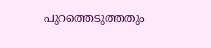പുറത്തെടുത്തതും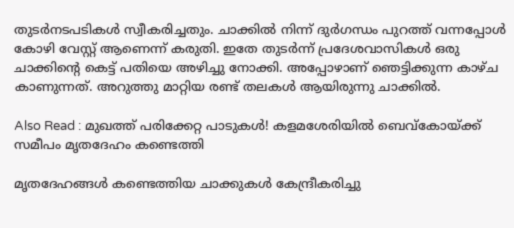തുടർനടപടികൾ സ്വീകരിച്ചതും. ചാക്കിൽ നിന്ന് ദുർഗന്ധം പുറത്ത് വന്നപ്പോൾ കോഴി വേസ്റ്റ് ആണെന്ന് കരുതി. ഇതേ തുടർന്ന് പ്രദേശവാസികൾ ഒരു ചാക്കിന്റെ കെട്ട് പതിയെ അഴിച്ചു നോക്കി. അപ്പോഴാണ് ഞെട്ടിക്കുന്ന കാഴ്ച കാണുന്നത്. അറുത്തു മാറ്റിയ രണ്ട് തലകൾ ആയിരുന്നു ചാക്കിൽ.

Also Read : മുഖത്ത് പരിക്കേറ്റ പാടുകള്‍! കളമശേരിയില്‍ ബെവ്‌കോയ്ക്ക് സമീപം മൃതദേഹം കണ്ടെത്തി

മൃതദേഹങ്ങൾ കണ്ടെത്തിയ ചാക്കുകൾ കേന്ദ്രീകരിച്ചു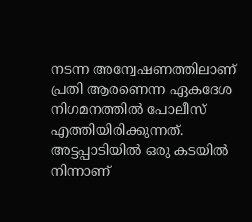നടന്ന അന്വേഷണത്തിലാണ് പ്രതി ആരണെന്ന ഏകദേശ നിഗമനത്തിൽ പോലീസ് എത്തിയിരിക്കുന്നത്. അട്ടപ്പാടിയിൽ ഒരു കടയിൽ നിന്നാണ്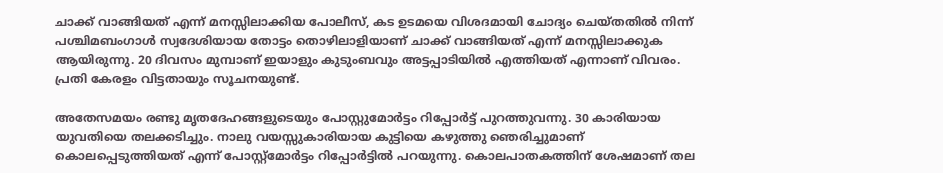ചാക്ക് വാങ്ങിയത് എന്ന് മനസ്സിലാക്കിയ പോലീസ്, കട ഉടമയെ വിശദമായി ചോദ്യം ചെയ്തതിൽ നിന്ന് പശ്ചിമബംഗാൾ സ്വദേശിയായ തോട്ടം തൊഴിലാളിയാണ് ചാക്ക് വാങ്ങിയത് എന്ന് മനസ്സിലാക്കുക ആയിരുന്നു. 20 ദിവസം മുമ്പാണ് ഇയാളും കുടുംബവും അട്ടപ്പാടിയിൽ എത്തിയത് എന്നാണ് വിവരം. പ്രതി കേരളം വിട്ടതായും സൂചനയുണ്ട്.

അതേസമയം രണ്ടു മൃതദേഹങ്ങളുടെയും പോസ്റ്റുമോർട്ടം റിപ്പോർട്ട് പുറത്തുവന്നു. 30 കാരിയായ യുവതിയെ തലക്കടിച്ചും. നാലു വയസ്സുകാരിയായ കുട്ടിയെ കഴുത്തു ഞെരിച്ചുമാണ് കൊലപ്പെടുത്തിയത് എന്ന് പോസ്റ്റ്മോർട്ടം റിപ്പോർട്ടിൽ പറയുന്നു. കൊലപാതകത്തിന് ശേഷമാണ് തല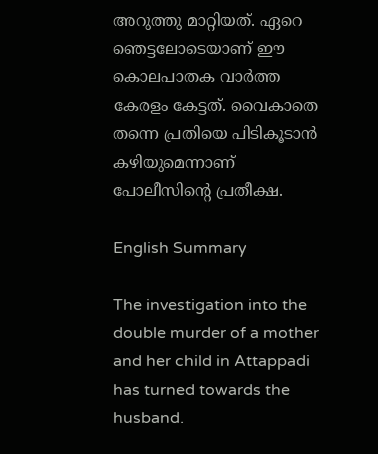അറുത്തു മാറ്റിയത്. ഏറെ ഞെട്ടലോടെയാണ് ഈ കൊലപാതക വാർത്ത കേരളം കേട്ടത്. വൈകാതെ തന്നെ പ്രതിയെ പിടികൂടാൻ കഴിയുമെന്നാണ് പോലീസിന്റെ പ്രതീക്ഷ.

English Summary

The investigation into the double murder of a mother and her child in Attappadi has turned towards the husband.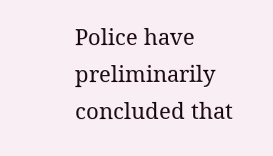Police have preliminarily concluded that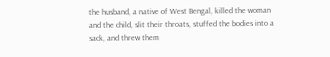the husband, a native of West Bengal, killed the woman and the child, slit their throats, stuffed the bodies into a sack, and threw them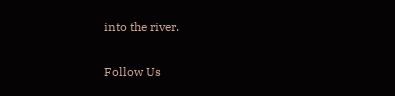into the river.

Follow Us